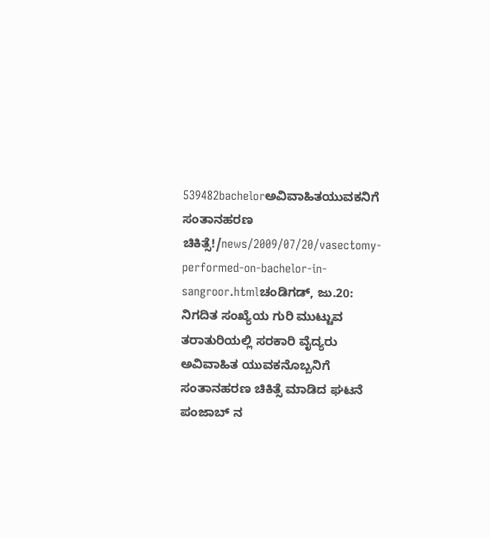539482bachelorಅವಿವಾಹಿತಯುವಕನಿಗೆ ಸಂತಾನಹರಣ ಚಿಕಿತ್ಸೆ!/news/2009/07/20/vasectomy-performed-on-bachelor-in-sangroor.htmlಚಂಡಿಗಡ್, ಜು.20: ನಿಗದಿತ ಸಂಖ್ಯೆಯ ಗುರಿ ಮುಟ್ಟುವ ತರಾತುರಿಯಲ್ಲಿ ಸರಕಾರಿ ವೈದ್ಯರು ಅವಿವಾಹಿತ ಯುವಕನೊಬ್ಬನಿಗೆ ಸಂತಾನಹರಣ ಚಿಕಿತ್ಸೆ ಮಾಡಿದ ಘಟನೆ ಪಂಜಾಬ್ ನ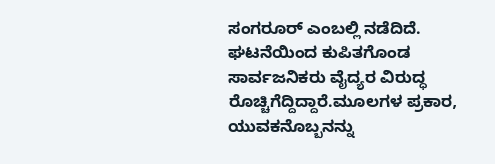ಸಂಗರೂರ್ ಎಂಬಲ್ಲಿ ನಡೆದಿದೆ. ಘಟನೆಯಿಂದ ಕುಪಿತಗೊಂಡ ಸಾರ್ವಜನಿಕರು ವೈದ್ಯರ ವಿರುದ್ಧ ರೊಚ್ಚಿಗೆದ್ದಿದ್ದಾರೆ.ಮೂಲಗಳ ಪ್ರಕಾರ, ಯುವಕನೊಬ್ಬನನ್ನು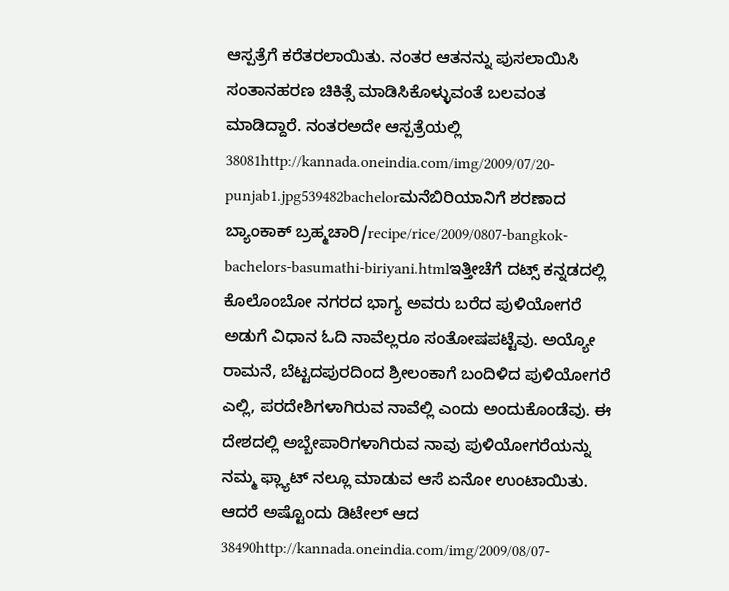ಆಸ್ಪತ್ರೆಗೆ ಕರೆತರಲಾಯಿತು. ನಂತರ ಆತನನ್ನು ಪುಸಲಾಯಿಸಿ ಸಂತಾನಹರಣ ಚಿಕಿತ್ಸೆ ಮಾಡಿಸಿಕೊಳ್ಳುವಂತೆ ಬಲವಂತ ಮಾಡಿದ್ದಾರೆ. ನಂತರಅದೇ ಆಸ್ಪತ್ರೆಯಲ್ಲಿ 38081http://kannada.oneindia.com/img/2009/07/20-punjab1.jpg539482bachelorಮನೆಬಿರಿಯಾನಿಗೆ ಶರಣಾದ ಬ್ಯಾಂಕಾಕ್ ಬ್ರಹ್ಮಚಾರಿ/recipe/rice/2009/0807-bangkok-bachelors-basumathi-biriyani.htmlಇತ್ತೀಚೆಗೆ ದಟ್ಸ್ ಕನ್ನಡದಲ್ಲಿ ಕೊಲೊಂಬೋ ನಗರದ ಭಾಗ್ಯ ಅವರು ಬರೆದ ಪುಳಿಯೋಗರೆ ಅಡುಗೆ ವಿಧಾನ ಓದಿ ನಾವೆಲ್ಲರೂ ಸಂತೋಷಪಟ್ಟೆವು. ಅಯ್ಯೋ ರಾಮನೆ, ಬೆಟ್ಟದಪುರದಿಂದ ಶ್ರೀಲಂಕಾಗೆ ಬಂದಿಳಿದ ಪುಳಿಯೋಗರೆ ಎಲ್ಲಿ, ಪರದೇಶಿಗಳಾಗಿರುವ ನಾವೆಲ್ಲಿ ಎಂದು ಅಂದುಕೊಂಡೆವು. ಈ ದೇಶದಲ್ಲಿ ಅಬ್ಬೇಪಾರಿಗಳಾಗಿರುವ ನಾವು ಪುಳಿಯೋಗರೆಯನ್ನು ನಮ್ಮ ಫ್ಲ್ಯಾಟ್ ನಲ್ಲೂ ಮಾಡುವ ಆಸೆ ಏನೋ ಉಂಟಾಯಿತು. ಆದರೆ ಅಷ್ಟೊಂದು ಡಿಟೇಲ್ ಆದ 38490http://kannada.oneindia.com/img/2009/08/07-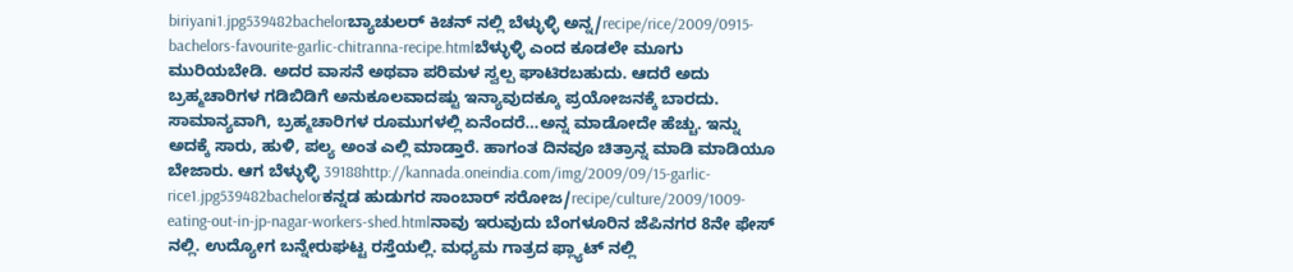biriyani1.jpg539482bachelorಬ್ಯಾಚುಲರ್ ಕಿಚನ್ ನಲ್ಲಿ ಬೆಳ್ಳುಳ್ಳಿ ಅನ್ನ/recipe/rice/2009/0915-bachelors-favourite-garlic-chitranna-recipe.htmlಬೆಳ್ಳುಳ್ಳಿ ಎಂದ ಕೂಡಲೇ ಮೂಗು ಮುರಿಯಬೇಡಿ. ಅದರ ವಾಸನೆ ಅಥವಾ ಪರಿಮಳ ಸ್ವಲ್ಪ ಘಾಟಿರಬಹುದು. ಆದರೆ ಅದು ಬ್ರಹ್ಮಚಾರಿಗಳ ಗಡಿಬಿಡಿಗೆ ಅನುಕೂಲವಾದಷ್ಟು ಇನ್ಯಾವುದಕ್ಕೂ ಪ್ರಯೋಜನಕ್ಕೆ ಬಾರದು. ಸಾಮಾನ್ಯವಾಗಿ, ಬ್ರಹ್ಮಚಾರಿಗಳ ರೂಮುಗಳಲ್ಲಿ ಏನೆಂದರೆ…ಅನ್ನ ಮಾಡೋದೇ ಹೆಚ್ಚು. ಇನ್ನು ಅದಕ್ಕೆ ಸಾರು, ಹುಳಿ, ಪಲ್ಯ ಅಂತ ಎಲ್ಲಿ ಮಾಡ್ತಾರೆ. ಹಾಗಂತ ದಿನವೂ ಚಿತ್ರಾನ್ನ ಮಾಡಿ ಮಾಡಿಯೂ ಬೇಜಾರು. ಆಗ ಬೆಳ್ಳುಳ್ಳಿ 39188http://kannada.oneindia.com/img/2009/09/15-garlic-rice1.jpg539482bachelorಕನ್ನಡ ಹುಡುಗರ ಸಾಂಬಾರ್ ಸರೋಜ/recipe/culture/2009/1009-eating-out-in-jp-nagar-workers-shed.htmlನಾವು ಇರುವುದು ಬೆಂಗಳೂರಿನ ಜೆಪಿನಗರ 8ನೇ ಫೇಸ್ ನಲ್ಲಿ. ಉದ್ಯೋಗ ಬನ್ನೇರುಘಟ್ಟ ರಸ್ತೆಯಲ್ಲಿ. ಮಧ್ಯಮ ಗಾತ್ರದ ಫ್ಲ್ಯಾಟ್ ನಲ್ಲಿ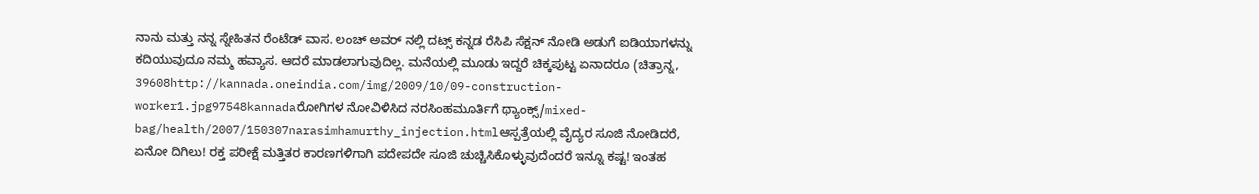ನಾನು ಮತ್ತು ನನ್ನ ಸ್ನೇಹಿತನ ರೆಂಟೆಡ್ ವಾಸ. ಲಂಚ್ ಅವರ್ ನಲ್ಲಿ ದಟ್ಸ್ ಕನ್ನಡ ರೆಸಿಪಿ ಸೆಕ್ಷನ್ ನೋಡಿ ಅಡುಗೆ ಐಡಿಯಾಗಳನ್ನು ಕದಿಯುವುದೂ ನಮ್ಮ ಹವ್ಯಾಸ. ಆದರೆ ಮಾಡಲಾಗುವುದಿಲ್ಲ. ಮನೆಯಲ್ಲಿ ಮೂಡು ಇದ್ದರೆ ಚಿಕ್ಕಪುಟ್ಟ ಏನಾದರೂ (ಚಿತ್ರಾನ್ನ, 39608http://kannada.oneindia.com/img/2009/10/09-construction-worker1.jpg97548kannadaರೋಗಿಗಳ ನೋವಿಳಿಸಿದ ನರಸಿಂಹಮೂರ್ತಿಗೆ ಥ್ಯಾಂಕ್ಸ್‌/mixed-bag/health/2007/150307narasimhamurthy_injection.htmlಆಸ್ಪತ್ರೆಯಲ್ಲಿ ವೈದ್ಯರ ಸೂಜಿ ನೋಡಿದರೆ, ಏನೋ ದಿಗಿಲು! ರಕ್ತ ಪರೀಕ್ಷೆ ಮತ್ತಿತರ ಕಾರಣಗಳಿಗಾಗಿ ಪದೇಪದೇ ಸೂಜಿ ಚುಚ್ಚಿಸಿಕೊಳ್ಳುವುದೆಂದರೆ ಇನ್ನೂ ಕಷ್ಟ! ಇಂತಹ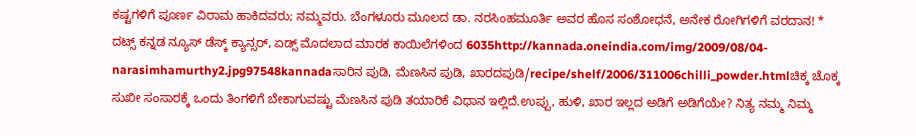ಕಷ್ಟಗಳಿಗೆ ಪೂರ್ಣ ವಿರಾಮ ಹಾಕಿದವರು; ನಮ್ಮವರು. ಬೆಂಗಳೂರು ಮೂಲದ ಡಾ. ನರಸಿಂಹಮೂರ್ತಿ ಅವರ ಹೊಸ ಸಂಶೋಧನೆ, ಅನೇಕ ರೋಗಿಗಳಿಗೆ ವರದಾನ! * ದಟ್ಸ್‌ ಕನ್ನಡ ನ್ಯೂಸ್‌ ಡೆಸ್ಕ್‌ ಕ್ಯಾನ್ಸರ್‌, ಏಡ್ಸ್‌ ಮೊದಲಾದ ಮಾರಕ ಕಾಯಿಲೆಗಳಿಂದ 6035http://kannada.oneindia.com/img/2009/08/04-narasimhamurthy2.jpg97548kannadaಸಾರಿನ ಪುಡಿ, ಮೆಣಸಿನ ಪುಡಿ, ಖಾರದಪುಡಿ/recipe/shelf/2006/311006chilli_powder.htmlಚಿಕ್ಕ ಚೊಕ್ಕ ಸುಖೀ ಸಂಸಾರಕ್ಕೆ ಒಂದು ತಿಂಗಳಿಗೆ ಬೇಕಾಗುವಷ್ಟು ಮೆಣಸಿನ ಪುಡಿ ತಯಾರಿಕೆ ವಿಧಾನ ಇಲ್ಲಿದೆ.ಉಪ್ಪು, ಹುಳಿ, ಖಾರ ಇಲ್ಲದ ಅಡಿಗೆ ಅಡಿಗೆಯೇ? ನಿತ್ಯ ನಮ್ಮ ನಿಮ್ಮ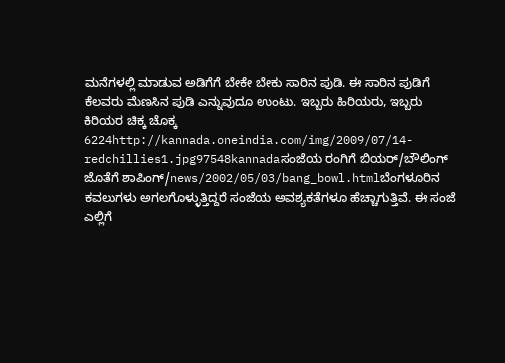ಮನೆಗಳಲ್ಲಿ ಮಾಡುವ ಅಡಿಗೆಗೆ ಬೇಕೇ ಬೇಕು ಸಾರಿನ ಪುಡಿ. ಈ ಸಾರಿನ ಪುಡಿಗೆ ಕೆಲವರು ಮೆಣಸಿನ ಪುಡಿ ಎನ್ನುವುದೂ ಉಂಟು. ಇಬ್ಬರು ಹಿರಿಯರು, ಇಬ್ಬರು ಕಿರಿಯರ ಚಿಕ್ಕ ಚೊಕ್ಕ 6224http://kannada.oneindia.com/img/2009/07/14-redchillies1.jpg97548kannadaಸಂಜೆಯ ರಂಗಿಗೆ ಬಿಯರ್‌/ಬೌಲಿಂಗ್‌ ಜೊತೆಗೆ ಶಾಪಿಂಗ್‌/news/2002/05/03/bang_bowl.htmlಬೆಂಗಳೂರಿನ ಕವಲುಗಳು ಅಗಲಗೊಳ್ಳುತ್ತಿದ್ದರೆ ಸಂಜೆಯ ಅವಶ್ಯಕತೆಗಳೂ ಹೆಚ್ಚಾಗುತ್ತಿವೆ. ಈ ಸಂಜೆ ಎಲ್ಲಿಗೆ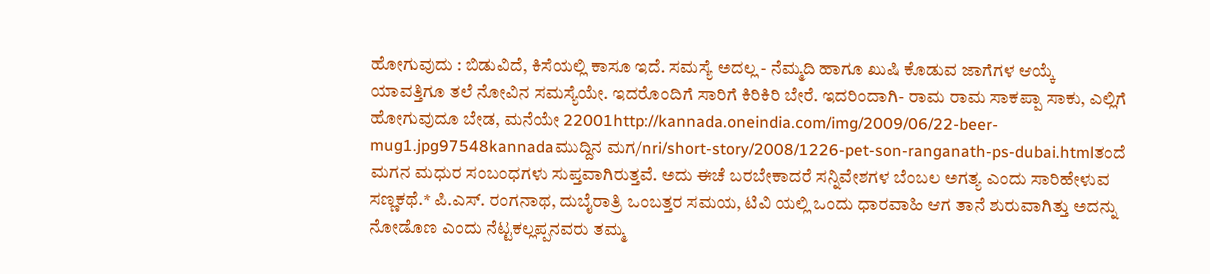ಹೋಗುವುದು : ಬಿಡುವಿದೆ, ಕಿಸೆಯಲ್ಲಿ ಕಾಸೂ ಇದೆ. ಸಮಸ್ಯೆ ಅದಲ್ಲ - ನೆಮ್ಮದಿ ಹಾಗೂ ಖುಷಿ ಕೊಡುವ ಜಾಗೆಗಳ ಆಯ್ಕೆ ಯಾವತ್ತಿಗೂ ತಲೆ ನೋವಿನ ಸಮಸ್ಯೆಯೇ. ಇದರೊಂದಿಗೆ ಸಾರಿಗೆ ಕಿರಿಕಿರಿ ಬೇರೆ. ಇದರಿಂದಾಗಿ- ರಾಮ ರಾಮ ಸಾಕಪ್ಪಾ ಸಾಕು, ಎಲ್ಲಿಗೆ ಹೋಗುವುದೂ ಬೇಡ, ಮನೆಯೇ 22001http://kannada.oneindia.com/img/2009/06/22-beer-mug1.jpg97548kannadaಮುದ್ದಿನ ಮಗ/nri/short-story/2008/1226-pet-son-ranganath-ps-dubai.htmlತಂದೆ ಮಗನ ಮಧುರ ಸಂಬಂಧಗಳು ಸುಪ್ತವಾಗಿರುತ್ತವೆ. ಅದು ಈಚೆ ಬರಬೇಕಾದರೆ ಸನ್ನಿವೇಶಗಳ ಬೆಂಬಲ ಅಗತ್ಯ ಎಂದು ಸಾರಿಹೇಳುವ ಸಣ್ಣಕಥೆ.* ಪಿ.ಎಸ್. ರಂಗನಾಥ, ದುಬೈರಾತ್ರಿ ಒಂಬತ್ತರ ಸಮಯ, ಟಿವಿ ಯಲ್ಲಿ ಒಂದು ಧಾರವಾಹಿ ಆಗ ತಾನೆ ಶುರುವಾಗಿತ್ತು ಅದನ್ನು ನೋಡೊಣ ಎಂದು ನೆಟ್ಟಕಲ್ಲಪ್ಪನವರು ತಮ್ಮ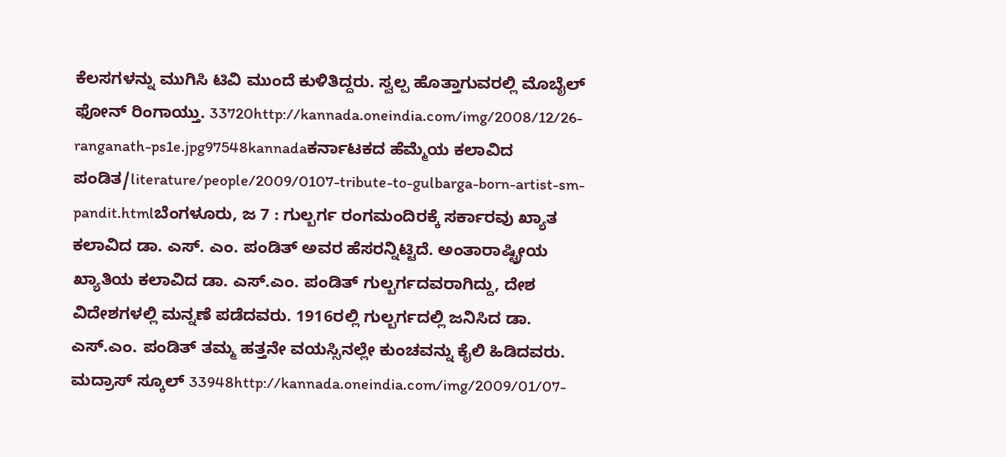ಕೆಲಸಗಳನ್ನು ಮುಗಿಸಿ ಟಿವಿ ಮುಂದೆ ಕುಳಿತಿದ್ದರು. ಸ್ವಲ್ಪ ಹೊತ್ತಾಗುವರಲ್ಲಿ ಮೊಬೈಲ್ ಫೋನ್ ರಿಂಗಾಯ್ತು. 33720http://kannada.oneindia.com/img/2008/12/26-ranganath-ps1e.jpg97548kannadaಕರ್ನಾಟಕದ ಹೆಮ್ಮೆಯ ಕಲಾವಿದ ಪಂಡಿತ/literature/people/2009/0107-tribute-to-gulbarga-born-artist-sm-pandit.htmlಬೆಂಗಳೂರು, ಜ 7 : ಗುಲ್ಬರ್ಗ ರಂಗಮಂದಿರಕ್ಕೆ ಸರ್ಕಾರವು ಖ್ಯಾತ ಕಲಾವಿದ ಡಾ. ಎಸ್. ಎಂ. ಪಂಡಿತ್ ಅವರ ಹೆಸರನ್ನಿಟ್ಟಿದೆ. ಅಂತಾರಾಷ್ಟ್ರೀಯ ಖ್ಯಾತಿಯ ಕಲಾವಿದ ಡಾ. ಎಸ್.ಎಂ. ಪಂಡಿತ್ ಗುಲ್ಬರ್ಗದವರಾಗಿದ್ದು, ದೇಶ ವಿದೇಶಗಳಲ್ಲಿ ಮನ್ನಣೆ ಪಡೆದವರು. 1916ರಲ್ಲಿ ಗುಲ್ಬರ್ಗದಲ್ಲಿ ಜನಿಸಿದ ಡಾ. ಎಸ್.ಎಂ. ಪಂಡಿತ್ ತಮ್ಮ ಹತ್ತನೇ ವಯಸ್ಸಿನಲ್ಲೇ ಕುಂಚವನ್ನು ಕೈಲಿ ಹಿಡಿದವರು. ಮದ್ರಾಸ್ ಸ್ಕೂಲ್ 33948http://kannada.oneindia.com/img/2009/01/07-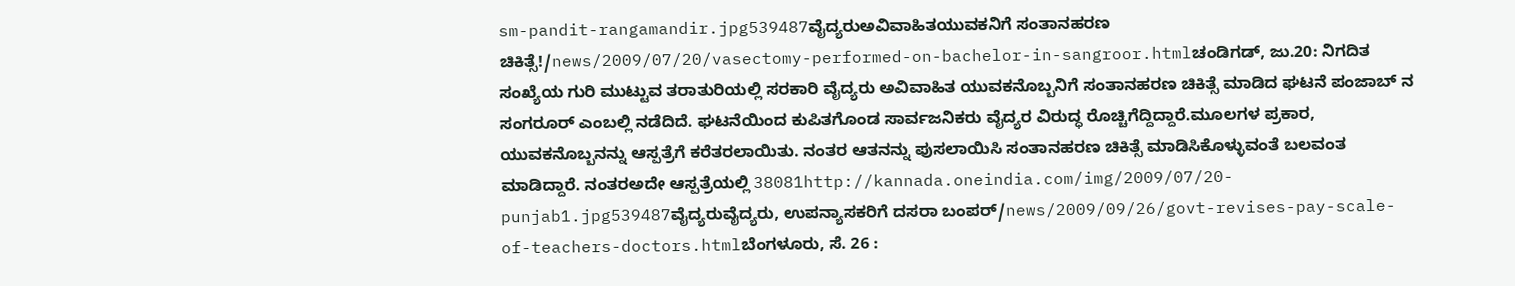sm-pandit-rangamandir.jpg539487ವೈದ್ಯರುಅವಿವಾಹಿತಯುವಕನಿಗೆ ಸಂತಾನಹರಣ ಚಿಕಿತ್ಸೆ!/news/2009/07/20/vasectomy-performed-on-bachelor-in-sangroor.htmlಚಂಡಿಗಡ್, ಜು.20: ನಿಗದಿತ ಸಂಖ್ಯೆಯ ಗುರಿ ಮುಟ್ಟುವ ತರಾತುರಿಯಲ್ಲಿ ಸರಕಾರಿ ವೈದ್ಯರು ಅವಿವಾಹಿತ ಯುವಕನೊಬ್ಬನಿಗೆ ಸಂತಾನಹರಣ ಚಿಕಿತ್ಸೆ ಮಾಡಿದ ಘಟನೆ ಪಂಜಾಬ್ ನ ಸಂಗರೂರ್ ಎಂಬಲ್ಲಿ ನಡೆದಿದೆ. ಘಟನೆಯಿಂದ ಕುಪಿತಗೊಂಡ ಸಾರ್ವಜನಿಕರು ವೈದ್ಯರ ವಿರುದ್ಧ ರೊಚ್ಚಿಗೆದ್ದಿದ್ದಾರೆ.ಮೂಲಗಳ ಪ್ರಕಾರ, ಯುವಕನೊಬ್ಬನನ್ನು ಆಸ್ಪತ್ರೆಗೆ ಕರೆತರಲಾಯಿತು. ನಂತರ ಆತನನ್ನು ಪುಸಲಾಯಿಸಿ ಸಂತಾನಹರಣ ಚಿಕಿತ್ಸೆ ಮಾಡಿಸಿಕೊಳ್ಳುವಂತೆ ಬಲವಂತ ಮಾಡಿದ್ದಾರೆ. ನಂತರಅದೇ ಆಸ್ಪತ್ರೆಯಲ್ಲಿ 38081http://kannada.oneindia.com/img/2009/07/20-punjab1.jpg539487ವೈದ್ಯರುವೈದ್ಯರು, ಉಪನ್ಯಾಸಕರಿಗೆ ದಸರಾ ಬಂಪರ್/news/2009/09/26/govt-revises-pay-scale-of-teachers-doctors.htmlಬೆಂಗಳೂರು, ಸೆ. 26 :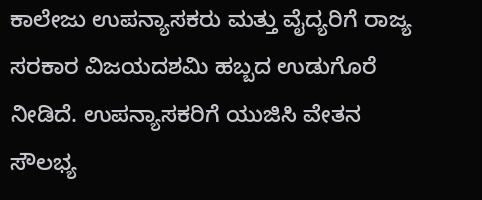ಕಾಲೇಜು ಉಪನ್ಯಾಸಕರು ಮತ್ತು ವೈದ್ಯರಿಗೆ ರಾಜ್ಯ ಸರಕಾರ ವಿಜಯದಶಮಿ ಹಬ್ಬದ ಉಡುಗೊರೆ ನೀಡಿದೆ. ಉಪನ್ಯಾಸಕರಿಗೆ ಯುಜಿಸಿ ವೇತನ ಸೌಲಭ್ಯ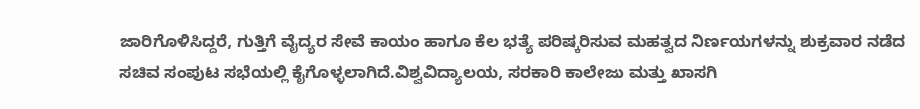ಜಾರಿಗೊಳಿಸಿದ್ದರೆ, ಗುತ್ತಿಗೆ ವೈದ್ಯರ ಸೇವೆ ಕಾಯಂ ಹಾಗೂ ಕೆಲ ಭತ್ಯೆ ಪರಿಷ್ಕರಿಸುವ ಮಹತ್ವದ ನಿರ್ಣಯಗಳನ್ನು ಶುಕ್ರವಾರ ನಡೆದ ಸಚಿವ ಸಂಪುಟ ಸಭೆಯಲ್ಲಿ ಕೈಗೊಳ್ಳಲಾಗಿದೆ.ವಿಶ್ವವಿದ್ಯಾಲಯ, ಸರಕಾರಿ ಕಾಲೇಜು ಮತ್ತು ಖಾಸಗಿ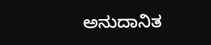ಅನುದಾನಿತ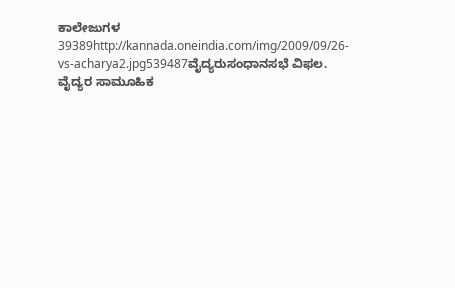ಕಾಲೇಜುಗಳ 39389http://kannada.oneindia.com/img/2009/09/26-vs-acharya2.jpg539487ವೈದ್ಯರುಸಂಧಾನಸಭೆ ವಿಫಲ. ವೈದ್ಯರ ಸಾಮೂಹಿಕ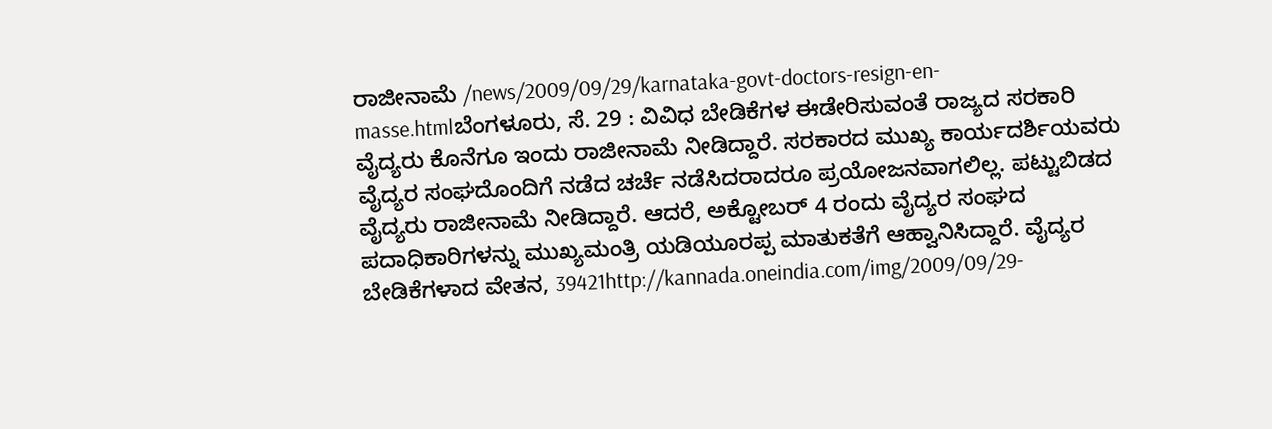ರಾಜೀನಾಮೆ /news/2009/09/29/karnataka-govt-doctors-resign-en-masse.htmlಬೆಂಗಳೂರು, ಸೆ. 29 : ವಿವಿಧ ಬೇಡಿಕೆಗಳ ಈಡೇರಿಸುವಂತೆ ರಾಜ್ಯದ ಸರಕಾರಿ ವೈದ್ಯರು ಕೊನೆಗೂ ಇಂದು ರಾಜೀನಾಮೆ ನೀಡಿದ್ದಾರೆ. ಸರಕಾರದ ಮುಖ್ಯ ಕಾರ್ಯದರ್ಶಿಯವರು ವೈದ್ಯರ ಸಂಘದೊಂದಿಗೆ ನಡೆದ ಚರ್ಚೆ ನಡೆಸಿದರಾದರೂ ಪ್ರಯೋಜನವಾಗಲಿಲ್ಲ. ಪಟ್ಟುಬಿಡದ ವೈದ್ಯರು ರಾಜೀನಾಮೆ ನೀಡಿದ್ದಾರೆ. ಆದರೆ, ಅಕ್ಟೋಬರ್ 4 ರಂದು ವೈದ್ಯರ ಸಂಘದ ಪದಾಧಿಕಾರಿಗಳನ್ನು ಮುಖ್ಯಮಂತ್ರಿ ಯಡಿಯೂರಪ್ಪ ಮಾತುಕತೆಗೆ ಆಹ್ವಾನಿಸಿದ್ದಾರೆ. ವೈದ್ಯರ ಬೇಡಿಕೆಗಳಾದ ವೇತನ, 39421http://kannada.oneindia.com/img/2009/09/29-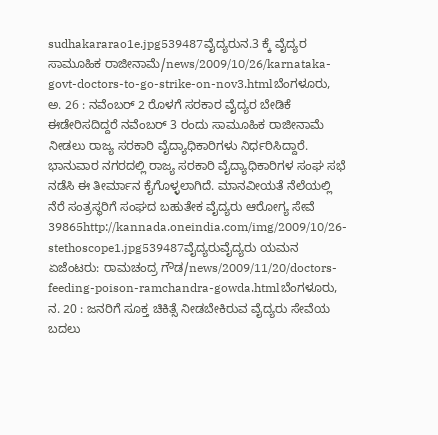sudhakararao1e.jpg539487ವೈದ್ಯರುನ.3 ಕ್ಕೆ ವೈದ್ಯರ ಸಾಮೂಹಿಕ ರಾಜೀನಾಮೆ/news/2009/10/26/karnataka-govt-doctors-to-go-strike-on-nov3.htmlಬೆಂಗಳೂರು, ಅ. 26 : ನವೆಂಬರ್ 2 ರೊಳಗೆ ಸರಕಾರ ವೈದ್ಯರ ಬೇಡಿಕೆ ಈಡೇರಿಸದಿದ್ದರೆ ನವೆಂಬರ್ 3 ರಂದು ಸಾಮೂಹಿಕ ರಾಜೀನಾಮೆ ನೀಡಲು ರಾಜ್ಯ ಸರಕಾರಿ ವೈದ್ಯಾಧಿಕಾರಿಗಳು ನಿರ್ಧರಿಸಿದ್ದಾರೆ. ಭಾನುವಾರ ನಗರದಲ್ಲಿ ರಾಜ್ಯ ಸರಕಾರಿ ವೈದ್ಯಾಧಿಕಾರಿಗಳ ಸಂಘ ಸಭೆ ನಡೆಸಿ ಈ ತೀರ್ಮಾನ ಕೈಗೊಳ್ಳಲಾಗಿದೆ. ಮಾನವೀಯತೆ ನೆಲೆಯಲ್ಲಿ ನೆರೆ ಸಂತ್ರಸ್ಥರಿಗೆ ಸಂಘದ ಬಹುತೇಕ ವೈದ್ಯರು ಆರೋಗ್ಯ ಸೇವೆ 39865http://kannada.oneindia.com/img/2009/10/26-stethoscope1.jpg539487ವೈದ್ಯರುವೈದ್ಯರು ಯಮನ ಏಜೆಂಟರು: ರಾಮಚಂದ್ರ ಗೌಡ/news/2009/11/20/doctors-feeding-poison-ramchandra-gowda.htmlಬೆಂಗಳೂರು, ನ. 20 : ಜನರಿಗೆ ಸೂಕ್ತ ಚಿಕಿತ್ಸೆ ನೀಡಬೇಕಿರುವ ವೈದ್ಯರು ಸೇವೆಯ ಬದಲು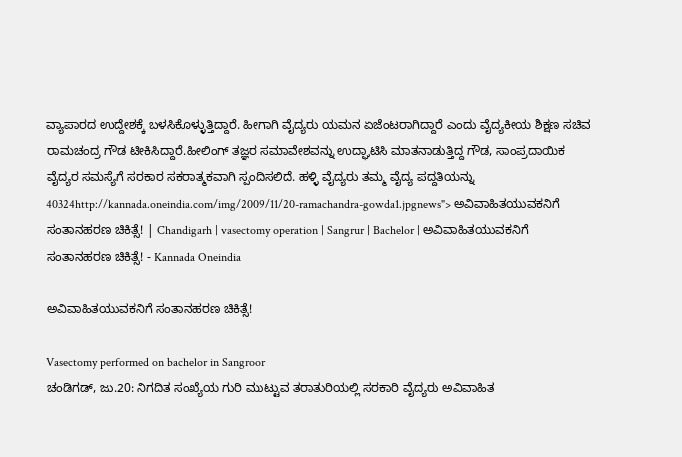ವ್ಯಾಪಾರದ ಉದ್ದೇಶಕ್ಕೆ ಬಳಸಿಕೊಳ್ಳುತ್ತಿದ್ದಾರೆ. ಹೀಗಾಗಿ ವೈದ್ಯರು ಯಮನ ಏಜೆಂಟರಾಗಿದ್ದಾರೆ ಎಂದು ವೈದ್ಯಕೀಯ ಶಿಕ್ಷಣ ಸಚಿವ ರಾಮಚಂದ್ರ ಗೌಡ ಟೀಕಿಸಿದ್ದಾರೆ.ಹೀಲಿಂಗ್ ತಜ್ಞರ ಸಮಾವೇಶವನ್ನು ಉದ್ಘಾಟಿಸಿ ಮಾತನಾಡುತ್ತಿದ್ದ ಗೌಡ, ಸಾಂಪ್ರದಾಯಿಕ ವೈದ್ಯರ ಸಮಸ್ಯೆಗೆ ಸರಕಾರ ಸಕರಾತ್ಮಕವಾಗಿ ಸ್ಪಂದಿಸಲಿದೆ. ಹಳ್ಳಿ ವೈದ್ಯರು ತಮ್ಮ ವೈದ್ಯ ಪದ್ದತಿಯನ್ನು 40324http://kannada.oneindia.com/img/2009/11/20-ramachandra-gowda1.jpgnews"> ಅವಿವಾಹಿತಯುವಕನಿಗೆ ಸಂತಾನಹರಣ ಚಿಕಿತ್ಸೆ! | Chandigarh | vasectomy operation | Sangrur | Bachelor | ಅವಿವಾಹಿತಯುವಕನಿಗೆ ಸಂತಾನಹರಣ ಚಿಕಿತ್ಸೆ! - Kannada Oneindia

ಅವಿವಾಹಿತಯುವಕನಿಗೆ ಸಂತಾನಹರಣ ಚಿಕಿತ್ಸೆ!

Vasectomy performed on bachelor in Sangroor
ಚಂಡಿಗಡ್, ಜು.20: ನಿಗದಿತ ಸಂಖ್ಯೆಯ ಗುರಿ ಮುಟ್ಟುವ ತರಾತುರಿಯಲ್ಲಿ ಸರಕಾರಿ ವೈದ್ಯರು ಅವಿವಾಹಿತ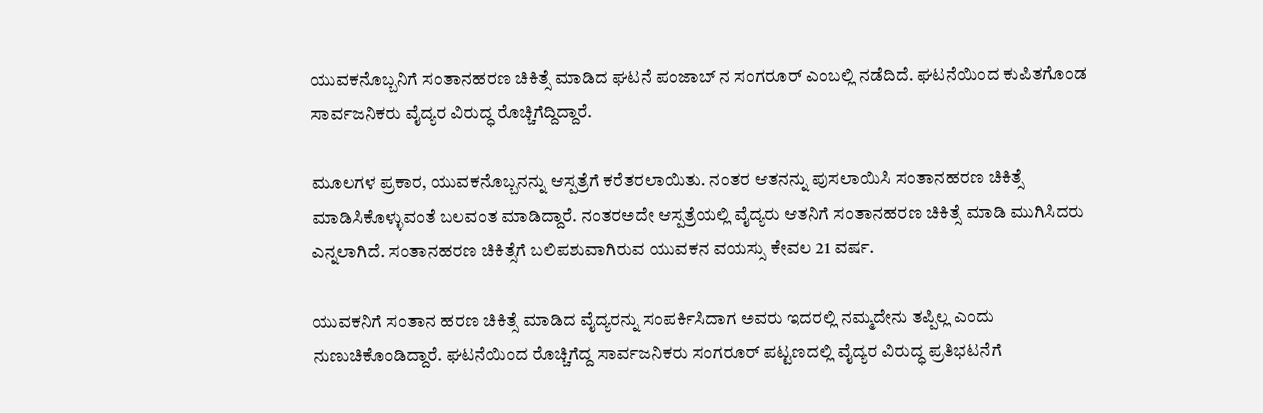ಯುವಕನೊಬ್ಬನಿಗೆ ಸಂತಾನಹರಣ ಚಿಕಿತ್ಸೆ ಮಾಡಿದ ಘಟನೆ ಪಂಜಾಬ್ ನ ಸಂಗರೂರ್ ಎಂಬಲ್ಲಿ ನಡೆದಿದೆ. ಘಟನೆಯಿಂದ ಕುಪಿತಗೊಂಡ ಸಾರ್ವಜನಿಕರು ವೈದ್ಯರ ವಿರುದ್ಧ ರೊಚ್ಚಿಗೆದ್ದಿದ್ದಾರೆ.

ಮೂಲಗಳ ಪ್ರಕಾರ, ಯುವಕನೊಬ್ಬನನ್ನು ಆಸ್ಪತ್ರೆಗೆ ಕರೆತರಲಾಯಿತು. ನಂತರ ಆತನನ್ನು ಪುಸಲಾಯಿಸಿ ಸಂತಾನಹರಣ ಚಿಕಿತ್ಸೆ ಮಾಡಿಸಿಕೊಳ್ಳುವಂತೆ ಬಲವಂತ ಮಾಡಿದ್ದಾರೆ. ನಂತರಅದೇ ಆಸ್ಪತ್ರೆಯಲ್ಲಿ ವೈದ್ಯರು ಆತನಿಗೆ ಸಂತಾನಹರಣ ಚಿಕಿತ್ಸೆ ಮಾಡಿ ಮುಗಿಸಿದರು ಎನ್ನಲಾಗಿದೆ. ಸಂತಾನಹರಣ ಚಿಕಿತ್ಸೆಗೆ ಬಲಿಪಶುವಾಗಿರುವ ಯುವಕನ ವಯಸ್ಸು ಕೇವಲ 21 ವರ್ಷ.

ಯುವಕನಿಗೆ ಸಂತಾನ ಹರಣ ಚಿಕಿತ್ಸೆ ಮಾಡಿದ ವೈದ್ಯರನ್ನು ಸಂಪರ್ಕಿಸಿದಾಗ ಅವರು ಇದರಲ್ಲಿ ನಮ್ಮದೇನು ತಪ್ಪಿಲ್ಲ ಎಂದು ನುಣುಚಿಕೊಂಡಿದ್ದಾರೆ. ಘಟನೆಯಿಂದ ರೊಚ್ಚಿಗೆದ್ದ ಸಾರ್ವಜನಿಕರು ಸಂಗರೂರ್ ಪಟ್ಟಣದಲ್ಲಿ ವೈದ್ಯರ ವಿರುದ್ಧ ಪ್ರತಿಭಟನೆಗೆ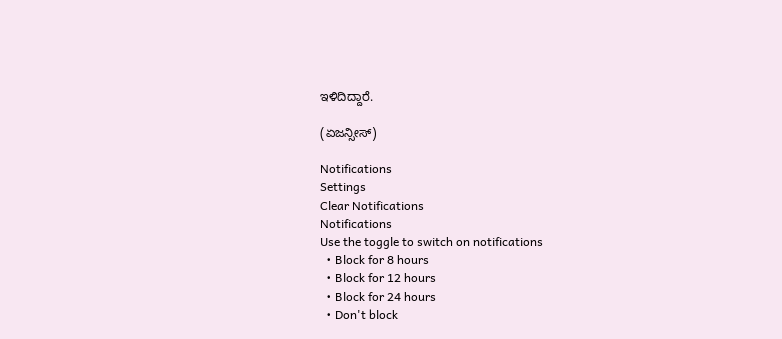ಇಳಿದಿದ್ದಾರೆ.

(ಏಜನ್ಸೀಸ್)

Notifications
Settings
Clear Notifications
Notifications
Use the toggle to switch on notifications
  • Block for 8 hours
  • Block for 12 hours
  • Block for 24 hours
  • Don't block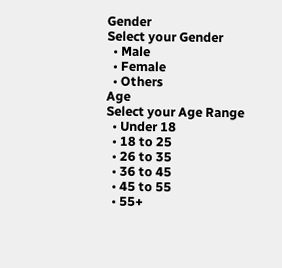Gender
Select your Gender
  • Male
  • Female
  • Others
Age
Select your Age Range
  • Under 18
  • 18 to 25
  • 26 to 35
  • 36 to 45
  • 45 to 55
  • 55+